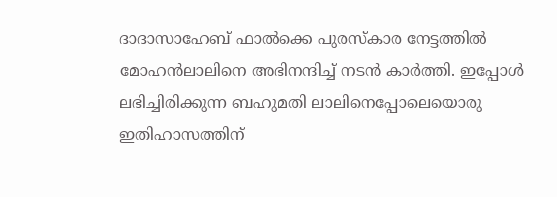ദാദാസാഹേബ് ഫാൽക്കെ പുരസ്കാര നേട്ടത്തിൽ മോഹൻലാലിനെ അഭിനന്ദിച്ച് നടൻ കാർത്തി. ഇപ്പോൾ ലഭിച്ചിരിക്കുന്ന ബഹുമതി ലാലിനെപ്പോലെയൊരു ഇതിഹാസത്തിന്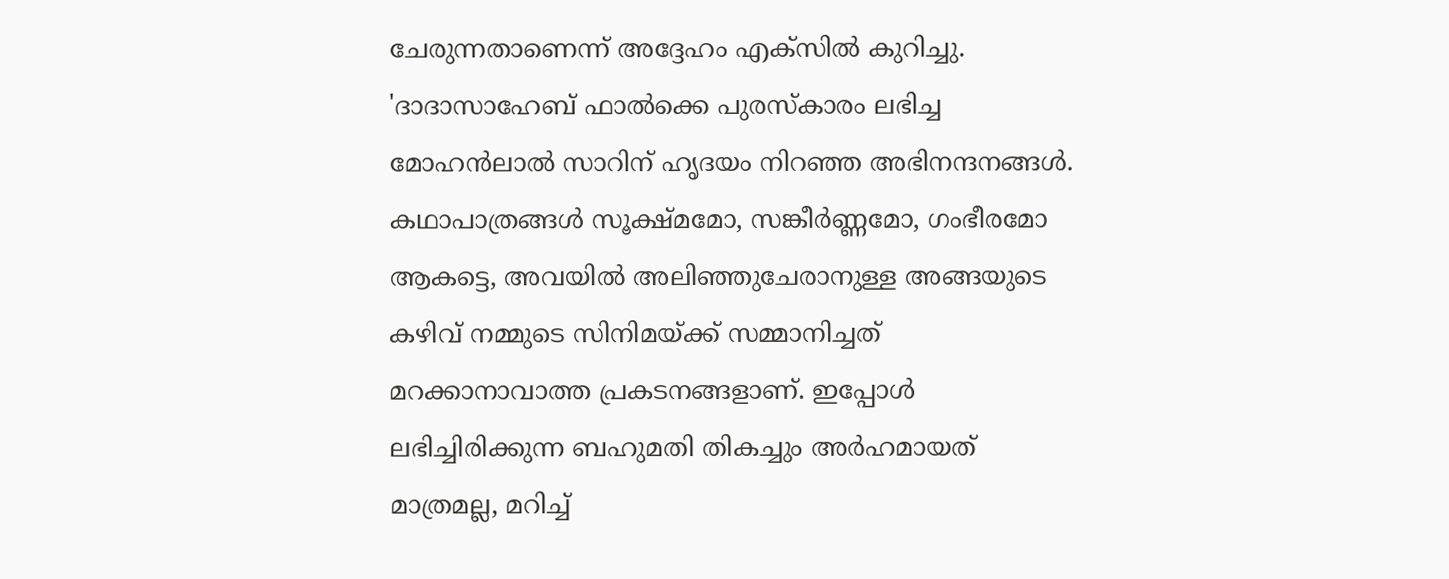ചേരുന്നതാണെന്ന് അദ്ദേഹം എക്സിൽ കുറിച്ചു.
'ദാദാസാഹേബ് ഫാൽക്കെ പുരസ്കാരം ലഭിച്ച മോഹൻലാൽ സാറിന് ഹൃദയം നിറഞ്ഞ അഭിനന്ദനങ്ങൾ. കഥാപാത്രങ്ങൾ സൂക്ഷ്മമോ, സങ്കീർണ്ണമോ, ഗംഭീരമോ ആകട്ടെ, അവയിൽ അലിഞ്ഞുചേരാനുള്ള അങ്ങയുടെ കഴിവ് നമ്മുടെ സിനിമയ്ക്ക് സമ്മാനിച്ചത് മറക്കാനാവാത്ത പ്രകടനങ്ങളാണ്. ഇപ്പോൾ ലഭിച്ചിരിക്കുന്ന ബഹുമതി തികച്ചും അർഹമായത് മാത്രമല്ല, മറിച്ച്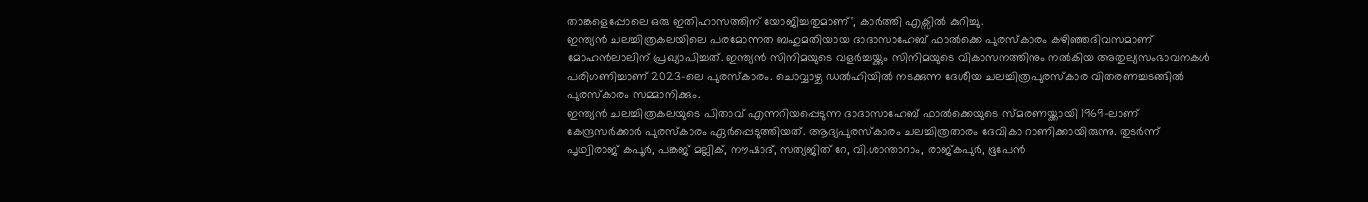താങ്കളെപ്പോലെ ഒരു ഇതിഹാസത്തിന് യോജിച്ചതുമാണ്', കാർത്തി എക്സിൽ കുറിച്ചു.
ഇന്ത്യൻ ചലച്ചിത്രകലയിലെ പരമോന്നത ബഹുമതിയായ ദാദാസാഹേബ് ഫാൽക്കെ പുരസ്കാരം കഴിഞ്ഞദിവസമാണ് മോഹൻലാലിന് പ്രഖ്യാപിച്ചത്. ഇന്ത്യൻ സിനിമയുടെ വളർച്ചയ്ക്കും സിനിമയുടെ വികാസനത്തിനും നൽകിയ അതുല്യസംഭാവനകൾ പരിഗണിച്ചാണ് 2023-ലെ പുരസ്കാരം. ചൊവ്വാഴ്ച ഡൽഹിയിൽ നടക്കുന്ന ദേശീയ ചലച്ചിത്രപുരസ്കാര വിതരണച്ചടങ്ങിൽ പുരസ്കാരം സമ്മാനിക്കും.
ഇന്ത്യൻ ചലച്ചിത്രകലയുടെ പിതാവ് എന്നറിയപ്പെടുന്ന ദാദാസാഹേബ് ഫാൽക്കെയുടെ സ്മരണയ്ക്കായി 1969-ലാണ് കേന്ദ്രസർക്കാർ പുരസ്കാരം ഏർപ്പെടുത്തിയത്. ആദ്യപുരസ്കാരം ചലച്ചിത്രതാരം ദേവികാ റാണിക്കായിരുന്നു. തുടർന്ന് പൃഥ്വിരാജ് കപൂർ, പങ്കജ് മല്ലിക്, നൗഷാദ്, സത്യജിത് റേ, വി.ശാന്താറാം, രാജ്കപുർ, ഭൂപേൻ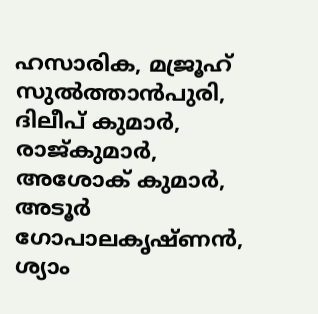ഹസാരിക, മജ്രൂഹ് സുൽത്താൻപുരി, ദിലീപ് കുമാർ, രാജ്കുമാർ, അശോക് കുമാർ, അടൂർ ഗോപാലകൃഷ്ണൻ, ശ്യാം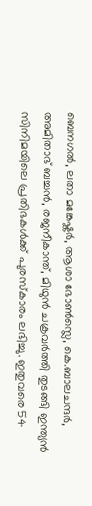ബെനഗൽ, ലതാ മങ്കേഷ്കർ, ആശാ ഭോൺസ്ലെ, കെ.ബാലചന്ദർ, അമിതാഭ് ബച്ചൻ, രജനീകാന്ത്, മിഥുൻ ചക്രവർത്തി തുടങ്ങി ഇന്ത്യൻ സിനിമയിലെ പ്രതിഭകൾക്ക് പുരസ്കാരം ലഭിച്ചു. ഇതുവരെ 54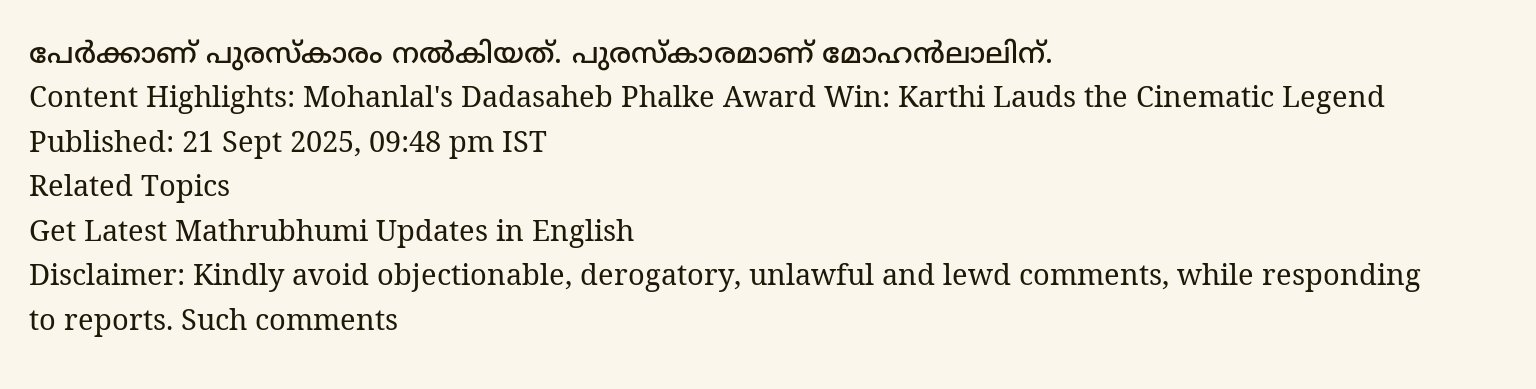പേർക്കാണ് പുരസ്കാരം നൽകിയത്. പുരസ്കാരമാണ് മോഹൻലാലിന്.
Content Highlights: Mohanlal's Dadasaheb Phalke Award Win: Karthi Lauds the Cinematic Legend
Published: 21 Sept 2025, 09:48 pm IST
Related Topics
Get Latest Mathrubhumi Updates in English
Disclaimer: Kindly avoid objectionable, derogatory, unlawful and lewd comments, while responding to reports. Such comments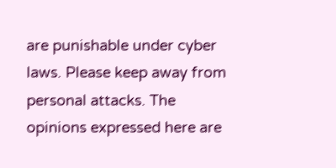are punishable under cyber laws. Please keep away from personal attacks. The opinions expressed here are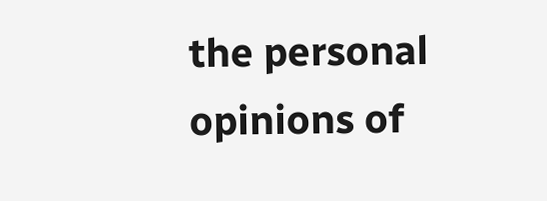the personal opinions of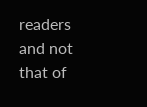readers and not that of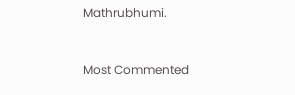Mathrubhumi.


Most Commented